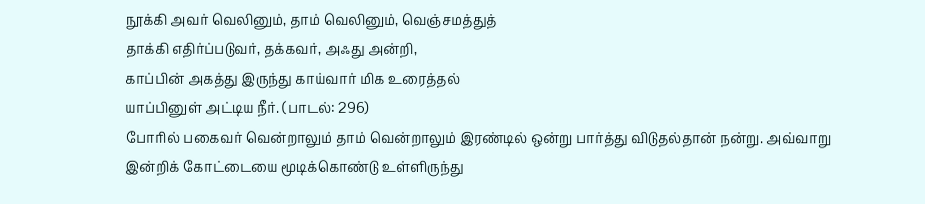நூக்கி அவர் வெலினும், தாம் வெலினும், வெஞ்சமத்துத்
தாக்கி எதிர்ப்படுவர், தக்கவர், அஃது அன்றி,
காப்பின் அகத்து இருந்து காய்வார் மிக உரைத்தல்
யாப்பினுள் அட்டிய நீர். (பாடல்: 296)
போரில் பகைவர் வென்றாலும் தாம் வென்றாலும் இரண்டில் ஒன்று பார்த்து விடுதல்தான் நன்று. அவ்வாறு இன்றிக் கோட்டையை மூடிக்கொண்டு உள்ளிருந்து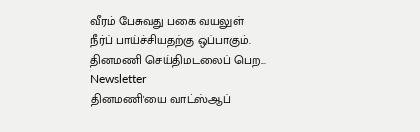வீரம் பேசுவது பகை வயலுள் நீர்ப் பாய்ச்சியதற்கு ஒப்பாகும்.
தினமணி செய்திமடலைப் பெற... Newsletter
தினமணி'யை வாட்ஸ்ஆப்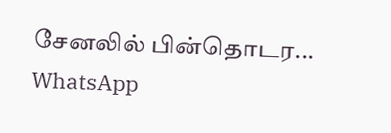சேனலில் பின்தொடர... WhatsApp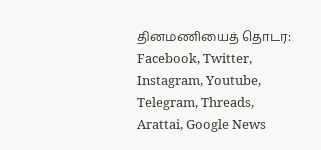தினமணியைத் தொடர: Facebook, Twitter, Instagram, Youtube, Telegram, Threads, Arattai, Google News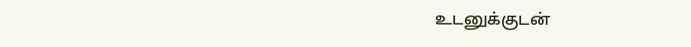உடனுக்குடன்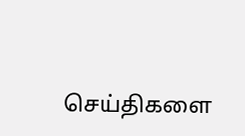செய்திகளை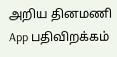அறிய தினமணி App பதிவிறக்கம்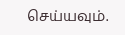செய்யவும்.